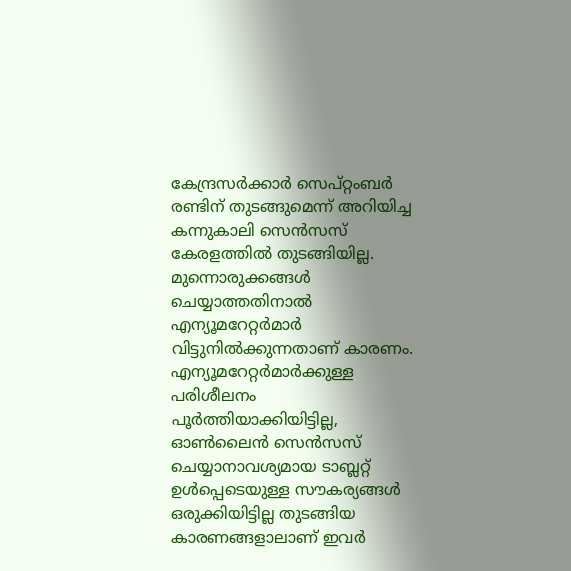കേന്ദ്രസർക്കാർ സെപ്റ്റംബർ രണ്ടിന് തുടങ്ങുമെന്ന് അറിയിച്ച കന്നുകാലി സെൻസസ് കേരളത്തിൽ തുടങ്ങിയില്ല. മുന്നൊരുക്കങ്ങൾ ചെയ്യാത്തതിനാൽ എന്യൂമറേറ്റർമാർ വിട്ടുനിൽക്കുന്നതാണ് കാരണം. എന്യൂമറേറ്റർമാർക്കുള്ള പരിശീലനം പൂർത്തിയാക്കിയിട്ടില്ല, ഓൺലൈൻ സെൻസസ് ചെയ്യാനാവശ്യമായ ടാബ്ലറ്റ് ഉൾപ്പെടെയുള്ള സൗകര്യങ്ങൾ ഒരുക്കിയിട്ടില്ല തുടങ്ങിയ കാരണങ്ങളാലാണ് ഇവർ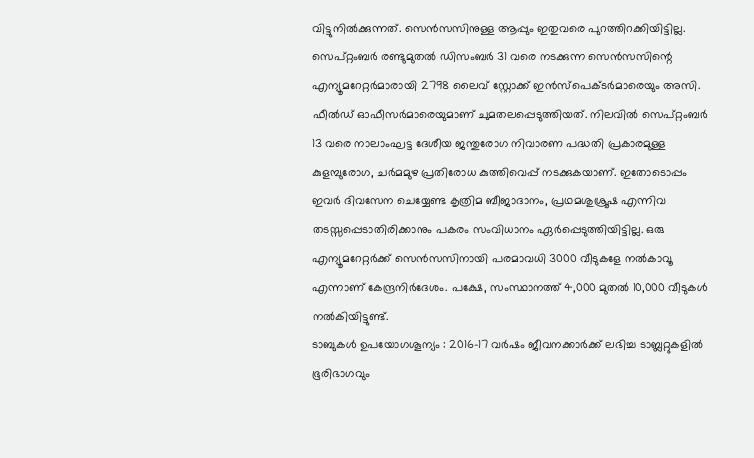വിട്ടുനിൽക്കുന്നത്. സെൻസസിനുള്ള ആപ്പും ഇതുവരെ പുറത്തിറക്കിയിട്ടില്ല.
സെപ്റ്റംബർ രണ്ടുമുതൽ ഡിസംബർ 31 വരെ നടക്കുന്ന സെൻസസിന്റെ എന്യൂമറേറ്റർമാരായി 2798 ലൈവ് സ്റ്റോക്ക് ഇൻസ്പെക്ടർമാരെയും അസി. ഫീൽഡ് ഓഫീസർമാരെയുമാണ് ചുമതലപ്പെടുത്തിയത്. നിലവിൽ സെപ്റ്റംബർ 13 വരെ നാലാംഘട്ട ദേശീയ ജന്തുരോഗ നിവാരണ പദ്ധതി പ്രകാരമുള്ള കുളമ്പുരോഗ, ചർമമുഴ പ്രതിരോധ കുത്തിവെപ്പ് നടക്കുകയാണ്. ഇതോടൊപ്പം ഇവർ ദിവസേന ചെയ്യേണ്ട കൃത്രിമ ബീജാദാനം, പ്രഥമശുശ്രൂഷ എന്നിവ തടസ്സപ്പെടാതിരിക്കാനും പകരം സംവിധാനം ഏർപ്പെടുത്തിയിട്ടില്ല. ഒരു എന്യൂമറേറ്റർക്ക് സെൻസസിനായി പരമാവധി 3000 വീടുകളേ നൽകാവൂ എന്നാണ് കേന്ദ്രനിർദേശം. പക്ഷേ, സംസ്ഥാനത്ത് 4,000 മുതൽ 10,000 വീടുകൾ നൽകിയിട്ടുണ്ട്.
ടാബുകൾ ഉപയോഗശൂന്യം : 2016-17 വർഷം ജീവനക്കാർക്ക് ലഭിച്ച ടാബ്ലറ്റുകളിൽ ഭൂരിഭാഗവും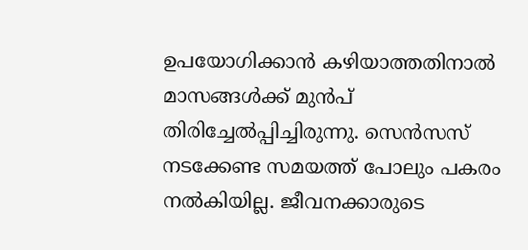ഉപയോഗിക്കാൻ കഴിയാത്തതിനാൽ മാസങ്ങൾക്ക് മുൻപ് തിരിച്ചേൽപ്പിച്ചിരുന്നു. സെൻസസ് നടക്കേണ്ട സമയത്ത് പോലും പകരം നൽകിയില്ല. ജീവനക്കാരുടെ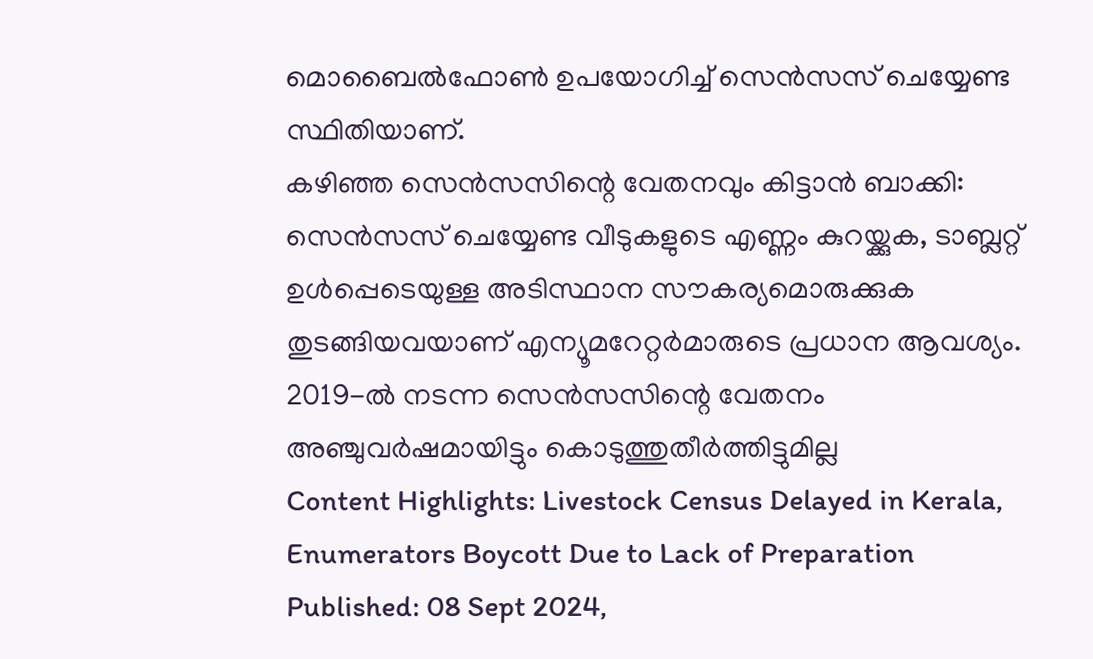മൊബൈൽഫോൺ ഉപയോഗിച്ച് സെൻസസ് ചെയ്യേണ്ട സ്ഥിതിയാണ്.
കഴിഞ്ഞ സെൻസസിന്റെ വേതനവും കിട്ടാൻ ബാക്കി: സെൻസസ് ചെയ്യേണ്ട വീടുകളുടെ എണ്ണം കുറയ്ക്കുക, ടാബ്ലറ്റ് ഉൾപ്പെടെയുള്ള അടിസ്ഥാന സൗകര്യമൊരുക്കുക തുടങ്ങിയവയാണ് എന്യൂമറേറ്റർമാരുടെ പ്രധാന ആവശ്യം. 2019-ൽ നടന്ന സെൻസസിന്റെ വേതനം അഞ്ചുവർഷമായിട്ടും കൊടുത്തുതീർത്തിട്ടുമില്ല
Content Highlights: Livestock Census Delayed in Kerala, Enumerators Boycott Due to Lack of Preparation
Published: 08 Sept 2024,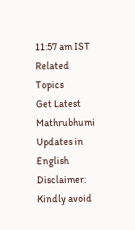11:57 am IST
Related Topics
Get Latest Mathrubhumi Updates in English
Disclaimer: Kindly avoid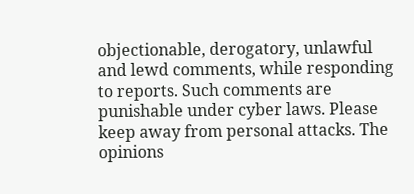objectionable, derogatory, unlawful and lewd comments, while responding to reports. Such comments are punishable under cyber laws. Please keep away from personal attacks. The opinions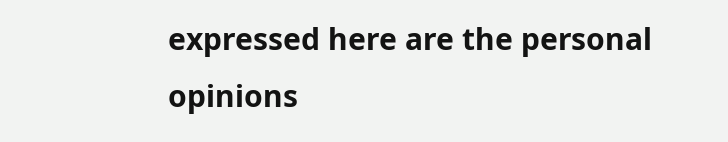expressed here are the personal opinions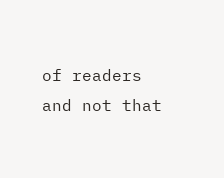of readers and not that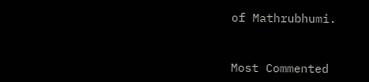of Mathrubhumi.


Most Commented